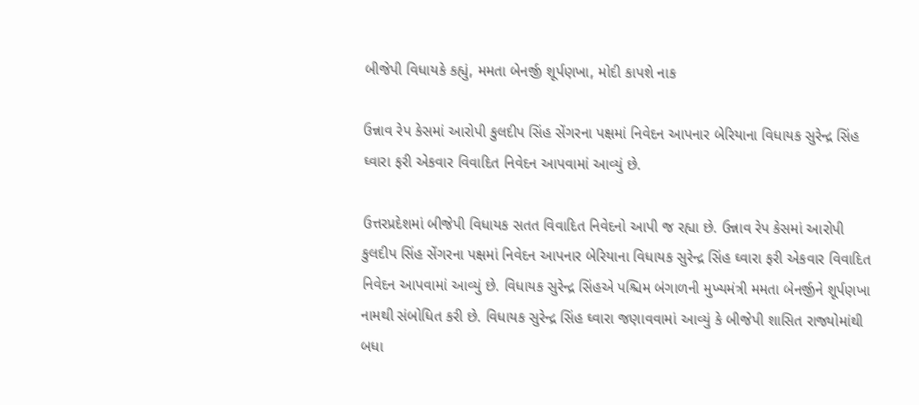બીજેપી વિધાયકે કહ્યું, મમતા બેનર્જી શૂર્પણખા, મોદી કાપશે નાક

ઉન્નાવ રેપ કેસમાં આરોપી કુલદીપ સિંહ સેંગરના પક્ષમાં નિવેદન આપનાર બેરિયાના વિધાયક સુરેન્દ્ર સિંહ ઘ્વારા ફરી એકવાર વિવાદિત નિવેદન આપવામાં આવ્યું છે.

ઉત્તરપ્રદેશમાં બીજેપી વિધાયક સતત વિવાદિત નિવેદનો આપી જ રહ્યા છે. ઉન્નાવ રેપ કેસમાં આરોપી કુલદીપ સિંહ સેંગરના પક્ષમાં નિવેદન આપનાર બેરિયાના વિધાયક સુરેન્દ્ર સિંહ ઘ્વારા ફરી એકવાર વિવાદિત નિવેદન આપવામાં આવ્યું છે. વિધાયક સુરેન્દ્ર સિંહએ પશ્ચિમ બંગાળની મુખ્યમંત્રી મમતા બેનર્જીને શૂર્પણખા નામથી સંબોધિત કરી છે. વિધાયક સુરેન્દ્ર સિંહ ઘ્વારા જણાવવામાં આવ્યું કે બીજેપી શાસિત રાજ્યોમાંથી બધા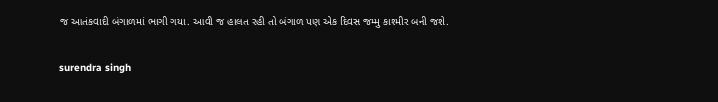જ આતંકવાદી બંગાળમાં ભાગી ગયા. આવી જ હાલત રહી તો બંગાળ પણ એક દિવસ જમ્મુ કાશ્મીર બની જશે.

surendra singh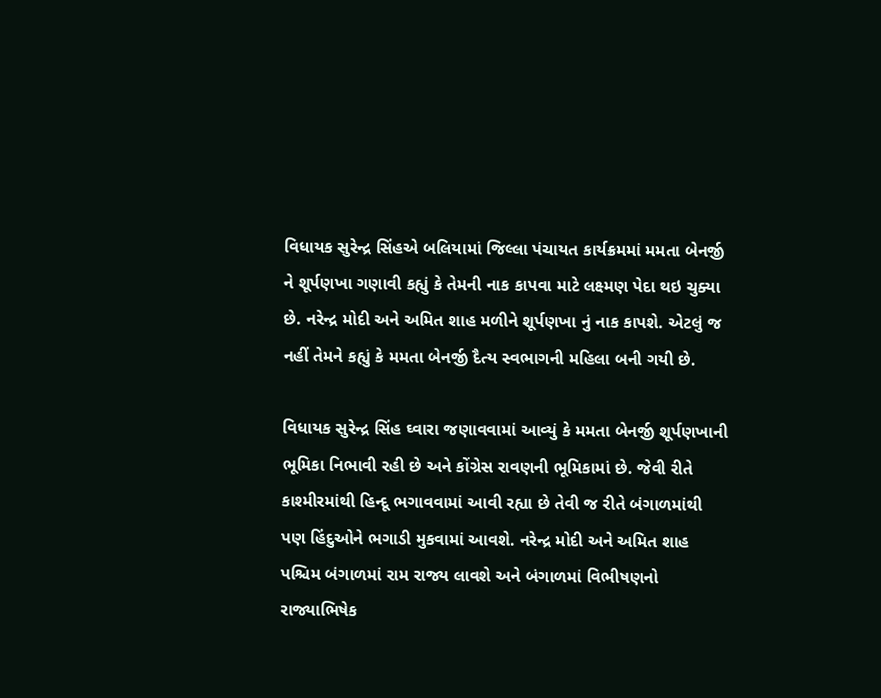વિધાયક સુરેન્દ્ર સિંહએ બલિયામાં જિલ્લા પંચાયત કાર્યક્રમમાં મમતા બેનર્જી ને શૂર્પણખા ગણાવી કહ્યું કે તેમની નાક કાપવા માટે લક્ષ્મણ પેદા થઇ ચુક્યા છે. નરેન્દ્ર મોદી અને અમિત શાહ મળીને શૂર્પણખા નું નાક કાપશે. એટલું જ નહીં તેમને કહ્યું કે મમતા બેનર્જી દૈત્ય સ્વભાગની મહિલા બની ગયી છે.

વિધાયક સુરેન્દ્ર સિંહ ઘ્વારા જણાવવામાં આવ્યું કે મમતા બેનર્જી શૂર્પણખાની ભૂમિકા નિભાવી રહી છે અને કોંગ્રેસ રાવણની ભૂમિકામાં છે. જેવી રીતે કાશ્મીરમાંથી હિન્દૂ ભગાવવામાં આવી રહ્યા છે તેવી જ રીતે બંગાળમાંથી પણ હિંદુઓને ભગાડી મુકવામાં આવશે. નરેન્દ્ર મોદી અને અમિત શાહ પશ્ચિમ બંગાળમાં રામ રાજ્ય લાવશે અને બંગાળમાં વિભીષણનો રાજ્યાભિષેક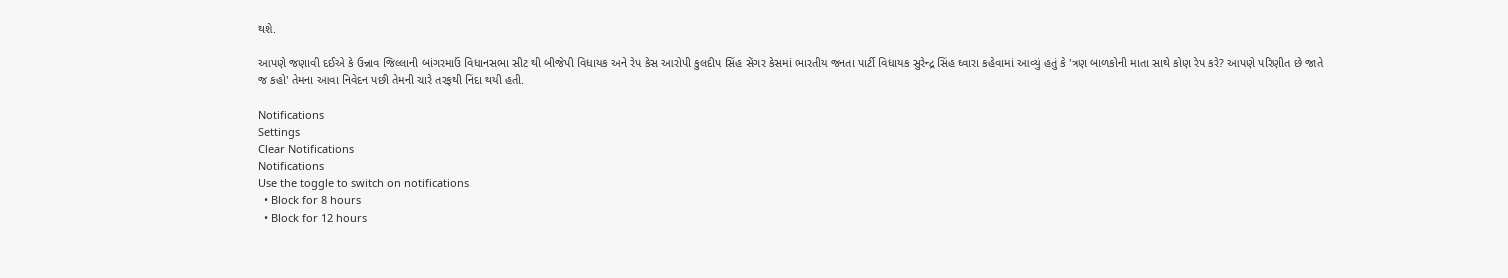થશે.

આપણે જણાવી દઈએ કે ઉન્નાવ જિલ્લાની બાંગરમાઉં વિધાનસભા સીટ થી બીજેપી વિધાયક અને રેપ કેસ આરોપી કુલદીપ સિંહ સેંગર કેસમાં ભારતીય જનતા પાર્ટી વિધાયક સુરેન્દ્ર સિંહ ઘ્વારા કહેવામાં આવ્યું હતું કે 'ત્રણ બાળકોની માતા સાથે કોણ રેપ કરે? આપણે પરિણીત છે જાતે જ કહો' તેમના આવા નિવેદન પછી તેમની ચારે તરફથી નિંદા થયી હતી.

Notifications
Settings
Clear Notifications
Notifications
Use the toggle to switch on notifications
  • Block for 8 hours
  • Block for 12 hours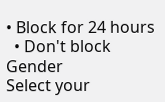• Block for 24 hours
  • Don't block
Gender
Select your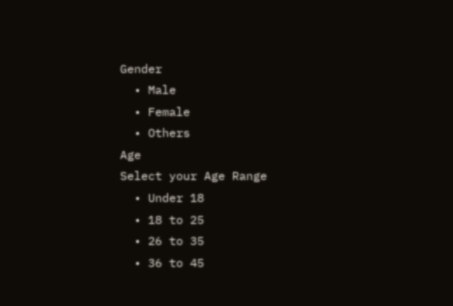Gender
  • Male
  • Female
  • Others
Age
Select your Age Range
  • Under 18
  • 18 to 25
  • 26 to 35
  • 36 to 45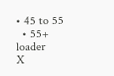• 45 to 55
  • 55+
loader
X